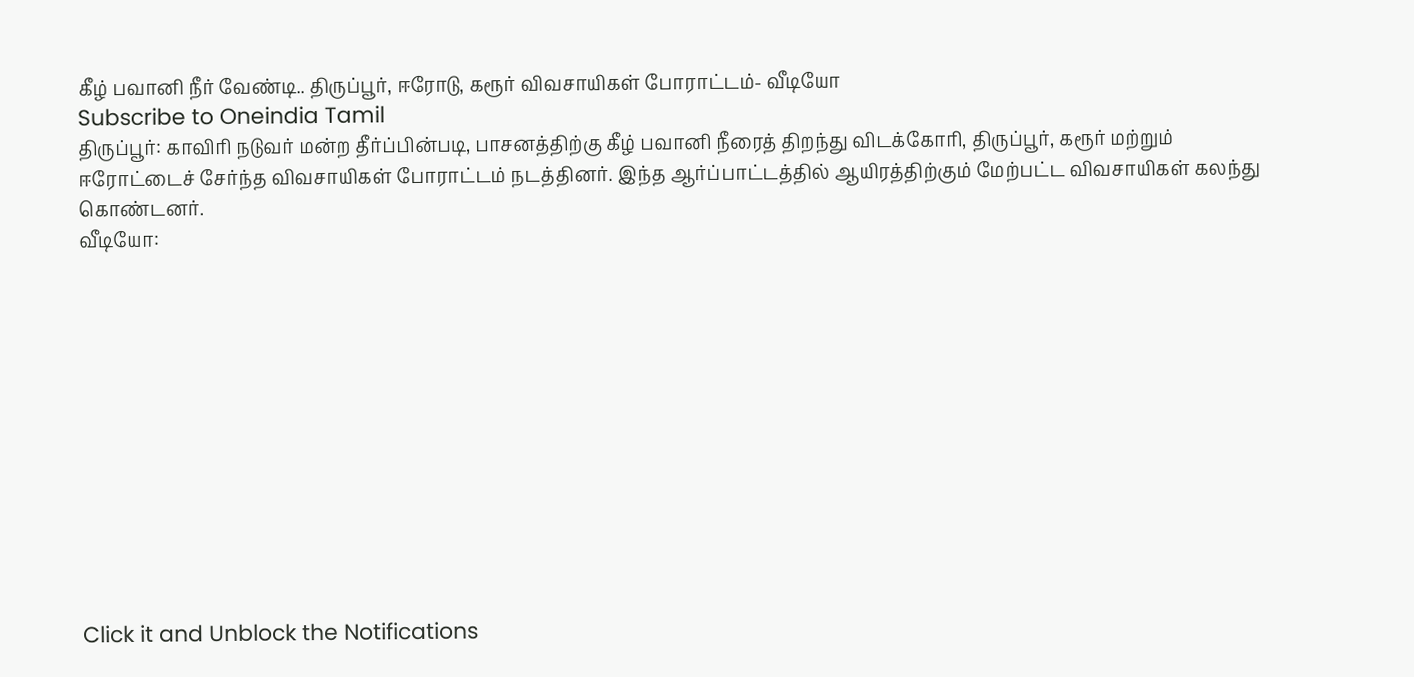கீழ் பவானி நீர் வேண்டி.. திருப்பூர், ஈரோடு, கரூர் விவசாயிகள் போராட்டம்- வீடியோ
Subscribe to Oneindia Tamil
திருப்பூர்: காவிரி நடுவர் மன்ற தீர்ப்பின்படி, பாசனத்திற்கு கீழ் பவானி நீரைத் திறந்து விடக்கோரி, திருப்பூர், கரூர் மற்றும் ஈரோட்டைச் சேர்ந்த விவசாயிகள் போராட்டம் நடத்தினர். இந்த ஆர்ப்பாட்டத்தில் ஆயிரத்திற்கும் மேற்பட்ட விவசாயிகள் கலந்து கொண்டனர்.
வீடியோ:












Click it and Unblock the Notifications